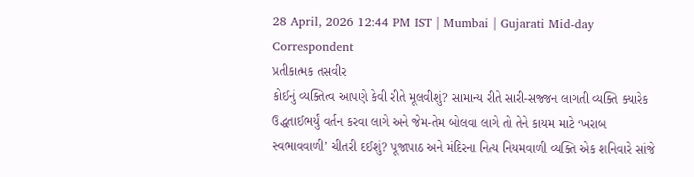28 April, 2026 12:44 PM IST | Mumbai | Gujarati Mid-day Correspondent
પ્રતીકાત્મક તસવીર
કોઈનું વ્યક્તિત્વ આપણે કેવી રીતે મૂલવીશું? સામાન્ય રીતે સારી-સજ્જન લાગતી વ્યક્તિ ક્યારેક ઉદ્ધતાઈભર્યું વર્તન કરવા લાગે અને જેમ-તેમ બોલવા લાગે તો તેને કાયમ માટે ‘ખરાબ સ્વભાવવાળી’ ચીતરી દઈશું? પૂજાપાઠ અને મંદિરના નિત્ય નિયમવાળી વ્યક્તિ એક શનિવારે સાંજે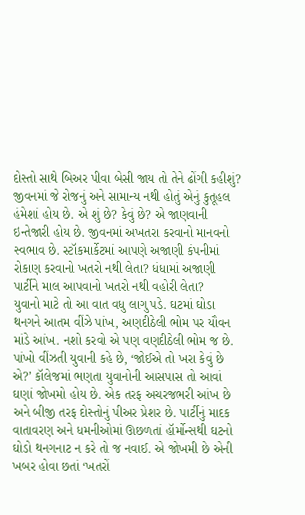દોસ્તો સાથે બિઅર પીવા બેસી જાય તો તેને ઢોંગી કહીશું? જીવનમાં જે રોજનું અને સામાન્ય નથી હોતું એનું કુતૂહલ હંમેશાં હોય છે. એ શું છે? કેવું છે? એ જાણવાની ઇન્તેજારી હોય છે. જીવનમાં અખતરા કરવાનો માનવનો સ્વભાવ છે. સ્ટૉકમાર્કેટમાં આપણે અજાણી કંપનીમાં રોકાણ કરવાનો ખતરો નથી લેતા? ધંધામાં અજાણી પાર્ટીને માલ આપવાનો ખતરો નથી વહોરી લેતા?
યુવાનો માટે તો આ વાત વધુ લાગુ પડે. ઘટમાં ઘોડા થનગને આતમ વીંઝે પાંખ, અણદીઠેલી ભોમ પર યૌવન માંડે આંખ. નશો કરવો એ પણ વણદીઠેલી ભોમ જ છે. પાંખો વીંઝતી યુવાની કહે છે, ‘જોઈએ તો ખરા કેવું છે એ?’ કૉલેજમાં ભણતા યુવાનોની આસપાસ તો આવાં ઘણાં જોખમો હોય છે. એક તરફ અચરજભરી આંખ છે અને બીજી તરફ દોસ્તોનું પીઅર પ્રેશર છે. પાર્ટીનું માદક વાતાવરણ અને ધમનીઓમાં ઊછળતાં હૉર્મોન્સથી ઘટનો ઘોડો થનગનાટ ન કરે તો જ નવાઈ. એ જોખમી છે એની ખબર હોવા છતાં ‘ખતરોં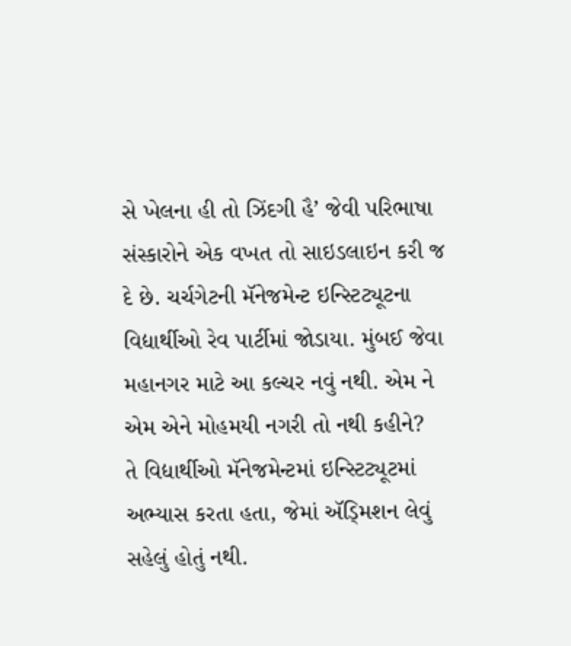સે ખેલના હી તો ઝિંદગી હૈ’ જેવી પરિભાષા સંસ્કારોને એક વખત તો સાઇડલાઇન કરી જ દે છે. ચર્ચગેટની મૅનેજમેન્ટ ઇન્સ્ટિટ્યૂટના વિદ્યાર્થીઓ રેવ પાર્ટીમાં જોડાયા. મુંબઈ જેવા મહાનગર માટે આ કલ્ચર નવું નથી. એમ ને એમ એને મોહમયી નગરી તો નથી કહીને?
તે વિદ્યાર્થીઓ મૅનેજમેન્ટમાં ઇન્સ્ટિટ્યૂટમાં અભ્યાસ કરતા હતા, જેમાં ઍડ્મિશન લેવું સહેલું હોતું નથી.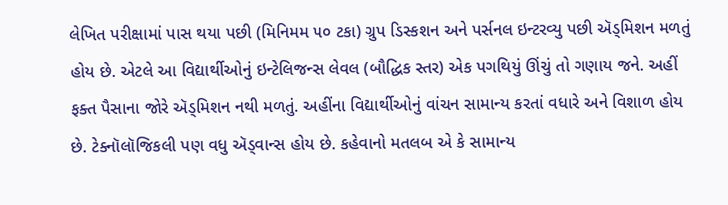લેખિત પરીક્ષામાં પાસ થયા પછી (મિનિમમ ૫૦ ટકા) ગ્રુપ ડિસ્કશન અને પર્સનલ ઇન્ટરવ્યુ પછી ઍડ્મિશન મળતું હોય છે. એટલે આ વિદ્યાર્થીઓનું ઇન્ટેલિજન્સ લેવલ (બૌદ્ધિક સ્તર) એક પગથિયું ઊંચું તો ગણાય જને. અહીં ફક્ત પૈસાના જોરે ઍડ્મિશન નથી મળતું. અહીંના વિદ્યાર્થીઓનું વાંચન સામાન્ય કરતાં વધારે અને વિશાળ હોય છે. ટેક્નૉલૉજિકલી પણ વધુ ઍડ્વાન્સ હોય છે. કહેવાનો મતલબ એ કે સામાન્ય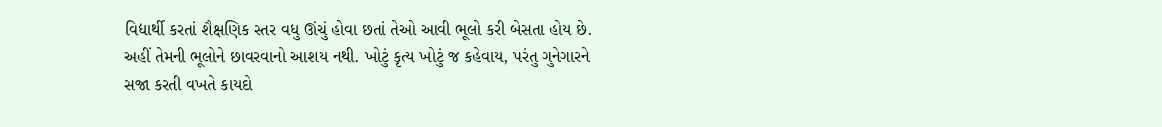વિદ્યાર્થી કરતાં શૈક્ષણિક સ્તર વધુ ઊંચું હોવા છતાં તેઓ આવી ભૂલો કરી બેસતા હોય છે. અહીં તેમની ભૂલોને છાવરવાનો આશય નથી. ખોટું કૃત્ય ખોટું જ કહેવાય, પરંતુ ગુનેગારને સજા કરતી વખતે કાયદો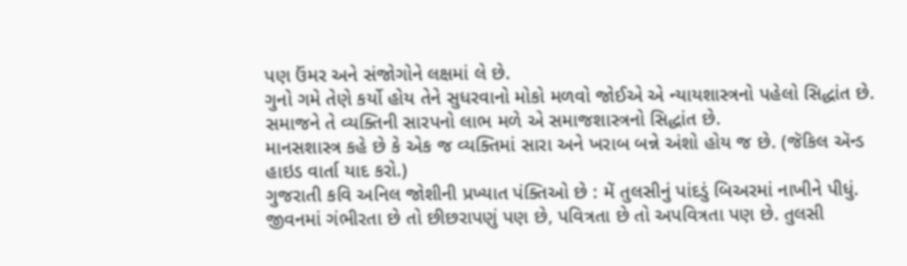પણ ઉંમર અને સંજોગોને લક્ષમાં લે છે.
ગુનો ગમે તેણે કર્યો હોય તેને સુધરવાનો મોકો મળવો જોઈએ એ ન્યાયશાસ્ત્રનો પહેલો સિદ્ધાંત છે.
સમાજને તે વ્યક્તિની સારપનો લાભ મળે એ સમાજશાસ્ત્રનો સિદ્ધાંત છે.
માનસશાસ્ત્ર કહે છે કે એક જ વ્યક્તિમાં સારા અને ખરાબ બન્ને અંશો હોય જ છે. (જૅકિલ ઍન્ડ હાઇડ વાર્તા યાદ કરો.)
ગુજરાતી કવિ અનિલ જોશીની પ્રખ્યાત પંક્તિઓ છે : મેં તુલસીનું પાંદડું બિઅરમાં નાખીને પીધું. જીવનમાં ગંભીરતા છે તો છીછરાપણું પણ છે, પવિત્રતા છે તો અપવિત્રતા પણ છે. તુલસી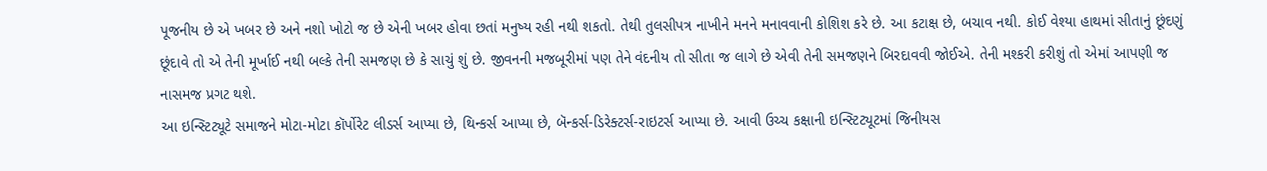પૂજનીય છે એ ખબર છે અને નશો ખોટો જ છે એની ખબર હોવા છતાં મનુષ્ય રહી નથી શકતો. તેથી તુલસીપત્ર નાખીને મનને મનાવવાની કોશિશ કરે છે. આ કટાક્ષ છે, બચાવ નથી. કોઈ વેશ્યા હાથમાં સીતાનું છૂંદણું છૂંદાવે તો એ તેની મૂર્ખાઈ નથી બલ્કે તેની સમજણ છે કે સાચું શું છે. જીવનની મજબૂરીમાં પણ તેને વંદનીય તો સીતા જ લાગે છે એવી તેની સમજણને બિરદાવવી જોઈએ. તેની મશ્કરી કરીશું તો એમાં આપણી જ નાસમજ પ્રગટ થશે.
આ ઇન્સ્ટિટ્યૂટે સમાજને મોટા-મોટા કૉર્પોરેટ લીડર્સ આપ્યા છે, થિન્કર્સ આપ્યા છે, બૅન્કર્સ-ડિરેક્ટર્સ-રાઇટર્સ આપ્યા છે. આવી ઉચ્ચ કક્ષાની ઇન્સ્ટિટ્યૂટમાં જિનીયસ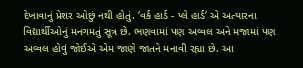દેખાવાનું પ્રેશર ઓછું નથી હોતું. ‘વર્ક હાર્ડ - પ્લે હાર્ડ’ એ અત્યારના વિદ્યાર્થીઓનું મનગમતું સૂત્ર છે. ભણવામાં પણ અવ્વલ અને મજામાં પણ અવ્વલ હોવું જોઈએ એમ જાણે જાતને મનાવી રહ્યા છે. આ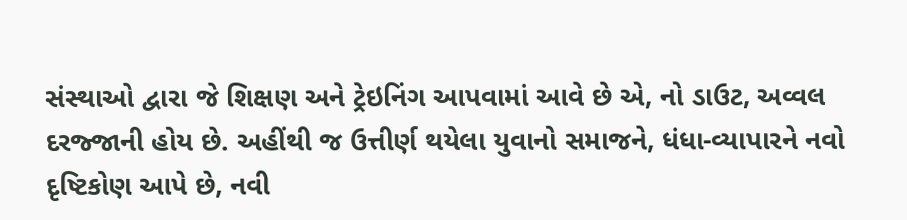સંસ્થાઓ દ્વારા જે શિક્ષણ અને ટ્રેઇનિંગ આપવામાં આવે છે એ, નો ડાઉટ, અવ્વલ દરજ્જાની હોય છે. અહીંથી જ ઉત્તીર્ણ થયેલા યુવાનો સમાજને, ધંધા-વ્યાપારને નવો દૃષ્ટિકોણ આપે છે, નવી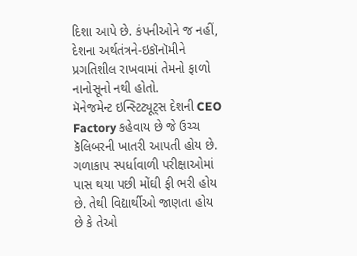દિશા આપે છે. કંપનીઓને જ નહીં, દેશના અર્થતંત્રને-ઇકૉનૉમીને પ્રગતિશીલ રાખવામાં તેમનો ફાળો નાનોસૂનો નથી હોતો.
મૅનેજમેન્ટ ઇન્સ્ટિટ્યૂટ્સ દેશની CEO Factory કહેવાય છે જે ઉચ્ચ કૅલિબરની ખાતરી આપતી હોય છે. ગળાકાપ સ્પર્ધાવાળી પરીક્ષાઓમાં પાસ થયા પછી મોંઘી ફી ભરી હોય છે. તેથી વિદ્યાર્થીઓ જાણતા હોય છે કે તેઓ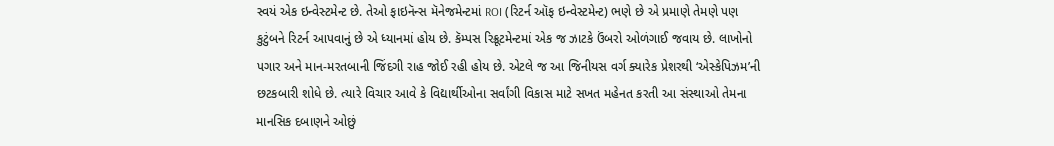સ્વયં એક ઇન્વેસ્ટમેન્ટ છે. તેઓ ફાઇનૅન્સ મૅનેજમેન્ટમાં ROI (રિટર્ન ઑફ ઇન્વેસ્ટમેન્ટ) ભણે છે એ પ્રમાણે તેમણે પણ કુટુંબને રિટર્ન આપવાનું છે એ ધ્યાનમાં હોય છે. કૅમ્પસ રિક્રૂટમેન્ટમાં એક જ ઝાટકે ઉંબરો ઓળંગાઈ જવાય છે. લાખોનો પગાર અને માન-મરતબાની જિંદગી રાહ જોઈ રહી હોય છે. એટલે જ આ જિનીયસ વર્ગ ક્યારેક પ્રેશરથી ‘એસ્કેપિઝમ’ની છટકબારી શોધે છે. ત્યારે વિચાર આવે કે વિદ્યાર્થીઓના સર્વાંગી વિકાસ માટે સખત મહેનત કરતી આ સંસ્થાઓ તેમના માનસિક દબાણને ઓછું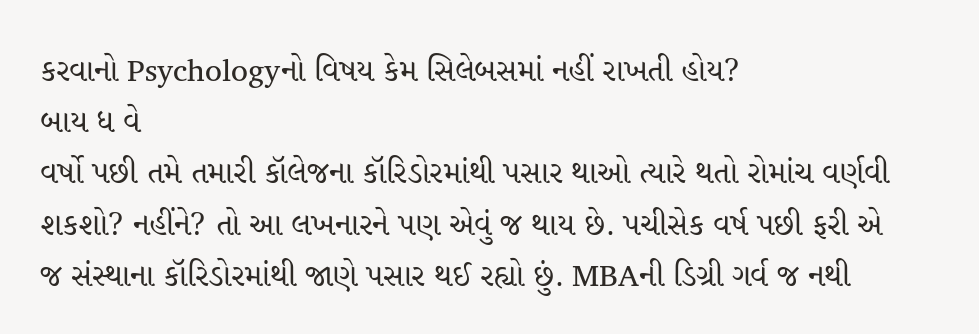કરવાનો Psychologyનો વિષય કેમ સિલેબસમાં નહીં રાખતી હોય?
બાય ધ વે
વર્ષો પછી તમે તમારી કૉલેજના કૉરિડોરમાંથી પસાર થાઓ ત્યારે થતો રોમાંચ વર્ણવી શકશો? નહીંને? તો આ લખનારને પણ એવું જ થાય છે. પચીસેક વર્ષ પછી ફરી એ જ સંસ્થાના કૉરિડોરમાંથી જાણે પસાર થઈ રહ્યો છું. MBAની ડિગ્રી ગર્વ જ નથી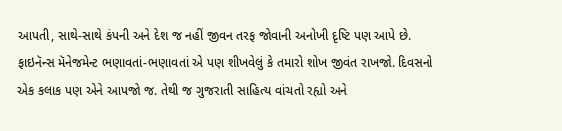આપતી, સાથે-સાથે કંપની અને દેશ જ નહીં જીવન તરફ જોવાની અનોખી દૃષ્ટિ પણ આપે છે. ફાઇનૅન્સ મૅનેજમેન્ટ ભણાવતાં-ભણાવતાં એ પણ શીખવેલું કે તમારો શોખ જીવંત રાખજો. દિવસનો એક કલાક પણ એને આપજો જ. તેથી જ ગુજરાતી સાહિત્ય વાંચતો રહ્યો અને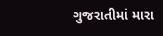ગુજરાતીમાં મારા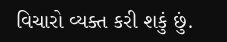વિચારો વ્યક્ત કરી શકું છું.